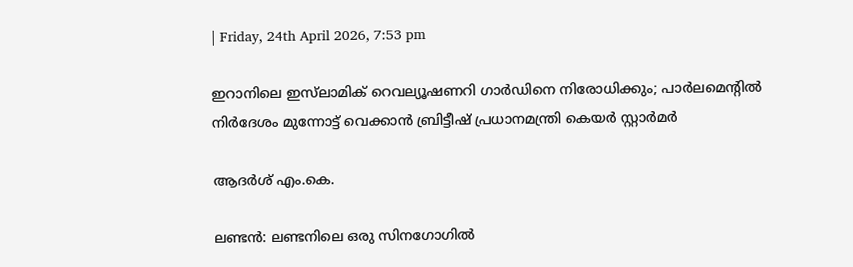| Friday, 24th April 2026, 7:53 pm

ഇറാനിലെ ഇസ്‌ലാമിക് റെവല്യൂഷണറി ഗാര്‍ഡിനെ നിരോധിക്കും; പാര്‍ലമെന്റില്‍ നിര്‍ദേശം മുന്നോട്ട് വെക്കാന്‍ ബ്രിട്ടീഷ് പ്രധാനമന്ത്രി കെയര്‍ സ്റ്റാര്‍മര്‍

ആദർശ് എം.കെ.

ലണ്ടന്‍: ലണ്ടനിലെ ഒരു സിനഗോഗില്‍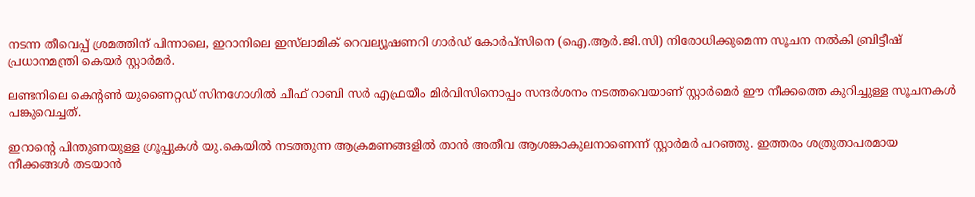നടന്ന തീവെപ്പ് ശ്രമത്തിന് പിന്നാലെ, ഇറാനിലെ ഇസ്‌ലാമിക് റെവല്യൂഷണറി ഗാര്‍ഡ് കോര്‍പ്‌സിനെ (ഐ.ആര്‍.ജി.സി) നിരോധിക്കുമെന്ന സൂചന നല്‍കി ബ്രിട്ടീഷ് പ്രധാനമന്ത്രി കെയര്‍ സ്റ്റാര്‍മര്‍.

ലണ്ടനിലെ കെന്റണ്‍ യുണൈറ്റഡ് സിനഗോഗില്‍ ചീഫ് റാബി സര്‍ എഫ്രയീം മിര്‍വിസിനൊപ്പം സന്ദര്‍ശനം നടത്തവെയാണ് സ്റ്റാര്‍മെര്‍ ഈ നീക്കത്തെ കുറിച്ചുള്ള സൂചനകള്‍ പങ്കുവെച്ചത്.

ഇറാന്റെ പിന്തുണയുള്ള ഗ്രൂപ്പുകള്‍ യു.കെയില്‍ നടത്തുന്ന ആക്രമണങ്ങളില്‍ താന്‍ അതീവ ആശങ്കാകുലനാണെന്ന് സ്റ്റാര്‍മര്‍ പറഞ്ഞു. ഇത്തരം ശത്രുതാപരമായ നീക്കങ്ങള്‍ തടയാന്‍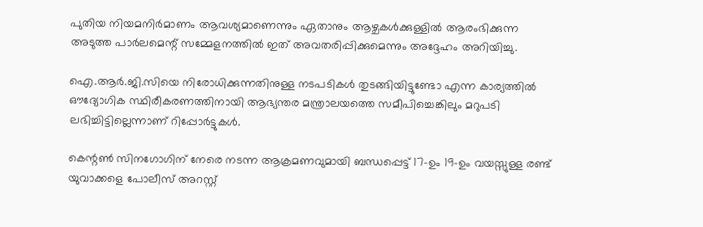പുതിയ നിയമനിര്‍മാണം ആവശ്യമാണെന്നും ഏതാനും ആഴ്ചകള്‍ക്കുള്ളില്‍ ആരംഭിക്കുന്ന അടുത്ത പാര്‍ലമെന്റ് സമ്മേളനത്തില്‍ ഇത് അവതരിപ്പിക്കുമെന്നും അദ്ദേഹം അറിയിച്ചു.

ഐ.ആര്‍.ജി.സിയെ നിരോധിക്കുന്നതിനുള്ള നടപടികള്‍ തുടങ്ങിയിട്ടുണ്ടോ എന്ന കാര്യത്തില്‍ ഔദ്യോഗിക സ്ഥിരീകരണത്തിനായി ആഭ്യന്തര മന്ത്രാലയത്തെ സമീപിച്ചെങ്കിലും മറുപടി ലഭിച്ചിട്ടില്ലെന്നാണ് റിപ്പോര്‍ട്ടുകള്‍.

കെന്റണ്‍ സിനഗോഗിന് നേരെ നടന്ന ആക്രമണവുമായി ബന്ധപ്പെട്ട് 17-ഉം 19-ഉം വയസ്സുള്ള രണ്ട് യുവാക്കളെ പോലീസ് അറസ്റ്റ്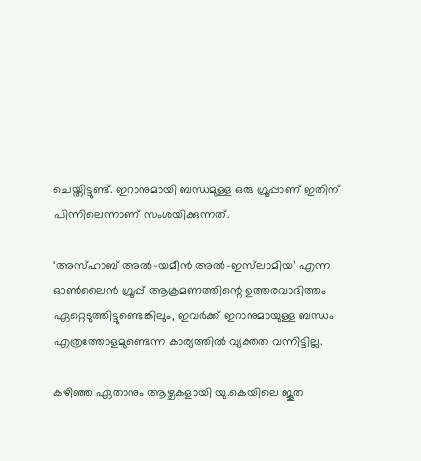ചെയ്തിട്ടുണ്ട്. ഇറാനുമായി ബന്ധമുള്ള ഒരു ഗ്രൂപ്പാണ് ഇതിന് പിന്നിലെന്നാണ് സംശയിക്കുന്നത്.

‘അസ്ഹാബ് അല്‍-യമീന്‍ അല്‍-ഇസ്‌ലാമിയ’ എന്ന ഓണ്‍ലൈന്‍ ഗ്രൂപ്പ് ആക്രമണത്തിന്റെ ഉത്തരവാദിത്തം ഏറ്റെടുത്തിട്ടുണ്ടെങ്കിലും, ഇവര്‍ക്ക് ഇറാനുമായുള്ള ബന്ധം എത്രത്തോളമുണ്ടെന്ന കാര്യത്തില്‍ വ്യക്തത വന്നിട്ടില്ല.

കഴിഞ്ഞ ഏതാനും ആഴ്ചകളായി യു.കെയിലെ ജൂത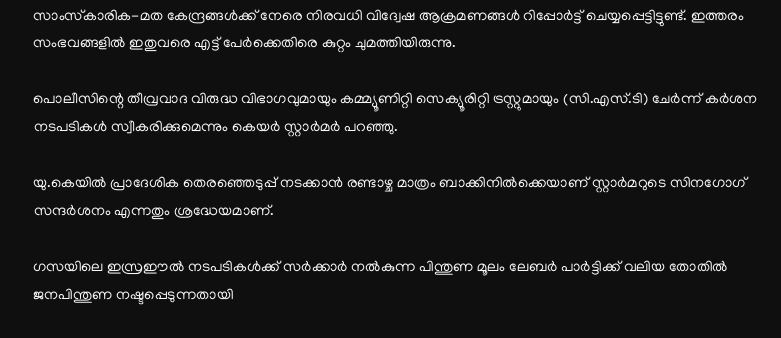സാംസ്‌കാരിക-മത കേന്ദ്രങ്ങള്‍ക്ക് നേരെ നിരവധി വിദ്വേഷ ആക്രമണങ്ങള്‍ റിപ്പോര്‍ട്ട് ചെയ്യപ്പെട്ടിട്ടുണ്ട്. ഇത്തരം സംഭവങ്ങളില്‍ ഇതുവരെ എട്ട് പേര്‍ക്കെതിരെ കുറ്റം ചുമത്തിയിരുന്നു.

പൊലീസിന്റെ തീവ്രവാദ വിരുദ്ധ വിഭാഗവുമായും കമ്മ്യൂണിറ്റി സെക്യൂരിറ്റി ട്രസ്റ്റുമായും (സി.എസ്.ടി) ചേര്‍ന്ന് കര്‍ശന നടപടികള്‍ സ്വീകരിക്കുമെന്നും കെയര്‍ സ്റ്റാര്‍മര്‍ പറഞ്ഞു.

യു.കെയില്‍ പ്രാദേശിക തെരഞ്ഞെടുപ്പ് നടക്കാന്‍ രണ്ടാഴ്ച മാത്രം ബാക്കിനില്‍ക്കെയാണ് സ്റ്റാര്‍മറുടെ സിനഗോഗ് സന്ദര്‍ശനം എന്നതും ശ്രദ്ധേയമാണ്.

ഗസയിലെ ഇസ്രഈല്‍ നടപടികള്‍ക്ക് സര്‍ക്കാര്‍ നല്‍കുന്ന പിന്തുണ മൂലം ലേബര്‍ പാര്‍ട്ടിക്ക് വലിയ തോതില്‍ ജനപിന്തുണ നഷ്ടപ്പെടുന്നതായി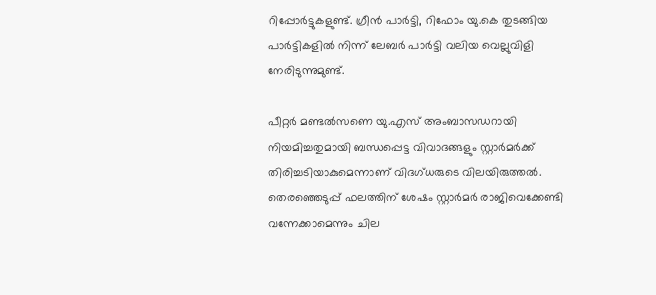റിപ്പോര്‍ട്ടുകളുണ്ട്. ഗ്രീന്‍ പാര്‍ട്ടി, റിഫോം യു.കെ തുടങ്ങിയ പാര്‍ട്ടികളില്‍ നിന്ന് ലേബര്‍ പാര്‍ട്ടി വലിയ വെല്ലുവിളി നേരിടുന്നുമുണ്ട്.

പീറ്റര്‍ മണ്ടല്‍സണെ യു.എസ് അംബാസഡറായി നിയമിച്ചതുമായി ബന്ധപ്പെട്ട വിവാദങ്ങളും സ്റ്റാര്‍മര്‍ക്ക് തിരിച്ചടിയാകുമെന്നാണ് വിദഗ്ധരുടെ വിലയിരുത്തല്‍. തെരഞ്ഞെടുപ്പ് ഫലത്തിന് ശേഷം സ്റ്റാര്‍മര്‍ രാജിവെക്കേണ്ടി വന്നേക്കാമെന്നും ചില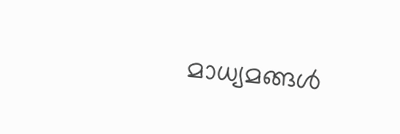മാധ്യമങ്ങള്‍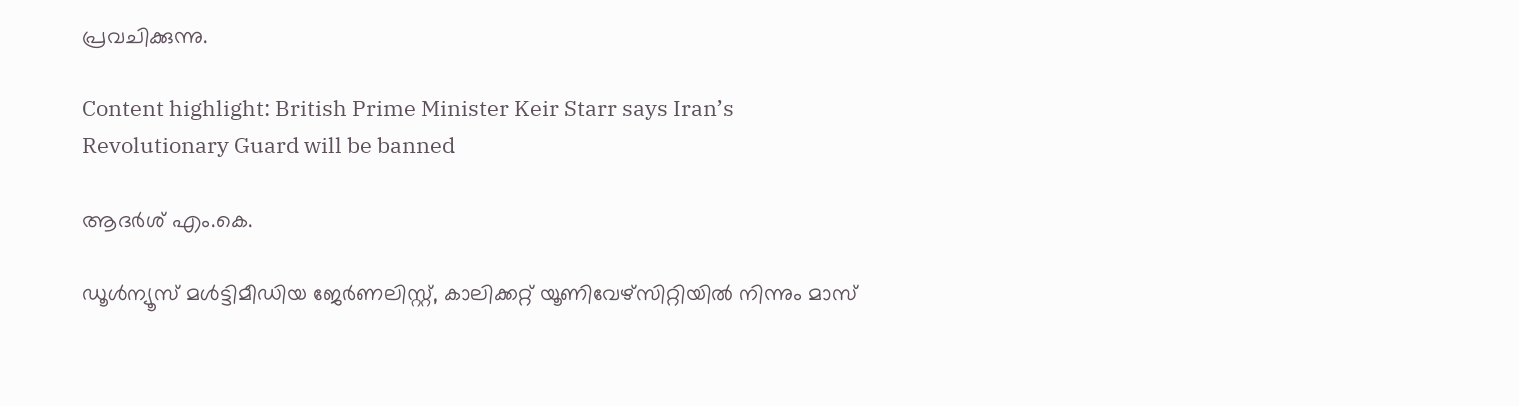പ്രവചിക്കുന്നു.

Content highlight: British Prime Minister Keir Starr says Iran’s Revolutionary Guard will be banned

ആദർശ് എം.കെ.

ഡൂള്‍ന്യൂസ് മള്‍ട്ടിമീഡിയ ജേര്‍ണലിസ്റ്റ്, കാലിക്കറ്റ് യൂണിവേഴ്സിറ്റിയില്‍ നിന്നും മാസ്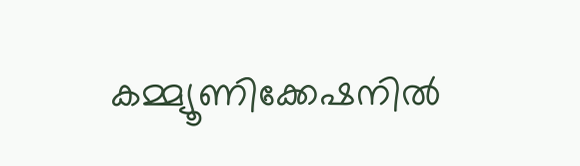കമ്മ്യൂണിക്കേഷനില്‍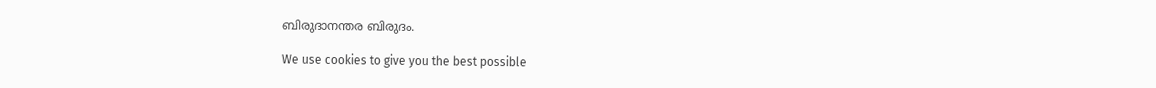ബിരുദാനന്തര ബിരുദം.

We use cookies to give you the best possible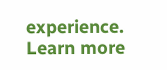experience. Learn more